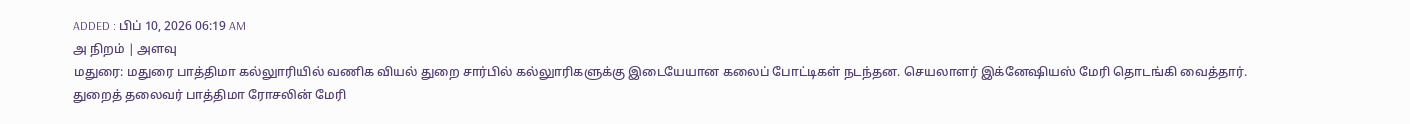ADDED : பிப் 10, 2026 06:19 AM
அ நிறம் | அளவு
மதுரை: மதுரை பாத்திமா கல்லுாரியில் வணிக வியல் துறை சார்பில் கல்லுாரிகளுக்கு இடையேயான கலைப் போட்டிகள் நடந்தன. செயலாளர் இக்னேஷியஸ் மேரி தொடங்கி வைத்தார்.
துறைத் தலைவர் பாத்திமா ரோசலின் மேரி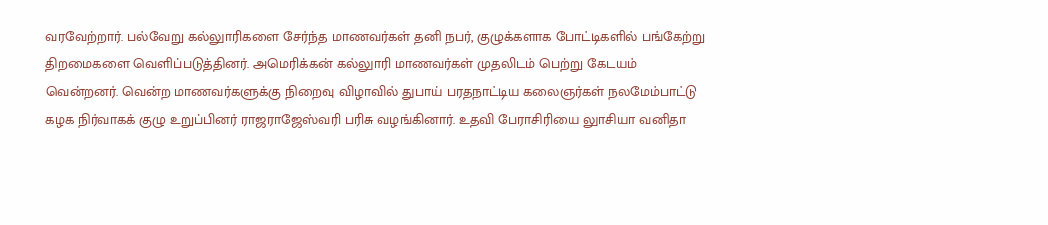வரவேற்றார். பல்வேறு கல்லுாரிகளை சேர்ந்த மாணவர்கள் தனி நபர், குழுக்களாக போட்டிகளில் பங்கேற்று திறமைகளை வெளிப்படுத்தினர். அமெரிக்கன் கல்லுாரி மாணவர்கள் முதலிடம் பெற்று கேடயம் வென்றனர். வென்ற மாணவர்களுக்கு நிறைவு விழாவில் துபாய் பரதநாட்டிய கலைஞர்கள் நலமேம்பாட்டு கழக நிர்வாகக் குழு உறுப்பினர் ராஜராஜேஸ்வரி பரிசு வழங்கினார். உதவி பேராசிரியை லுாசியா வனிதா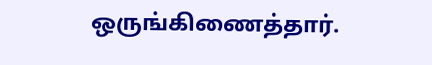ஒருங்கிணைத்தார்.